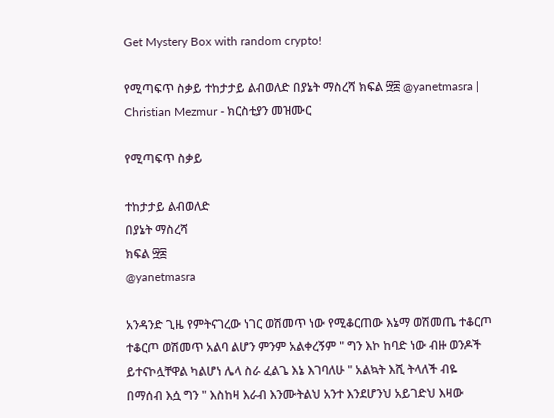Get Mystery Box with random crypto!

የሚጣፍጥ ስቃይ ተከታታይ ልብወለድ በያኔት ማስረሻ ክፍል ፵፰ @yanetmasra | Christian Mezmur - ክርስቲያን መዝሙር

የሚጣፍጥ ስቃይ

ተከታታይ ልብወለድ
በያኔት ማስረሻ
ክፍል ፵፰
@yanetmasra

አንዳንድ ጊዜ የምትናገረው ነገር ወሽመጥ ነው የሚቆርጠው እኔማ ወሽመጤ ተቆርጦ ተቆርጦ ወሽመጥ አልባ ልሆን ምንም አልቀረኝም " ግን እኮ ከባድ ነው ብዙ ወንዶች ይተናኮሏቸዋል ካልሆነ ሌላ ስራ ፈልጌ እኔ እገባለሁ " አልኳት እሺ ትላለች ብዬ በማሰብ እሷ ግን " እስከዛ እራብ እንሙትልህ አንተ እንደሆንህ አይገድህ እዛው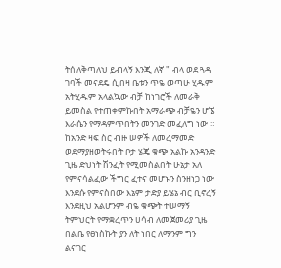ትሰለቅጣለህ ይብላኝ እንጂ ለኛ " ብላ ወደ ጓዳ ገባች መናደዴ ሲበዛ ቤቱን ጥዬ ወጣሁ ሂዱም አትሂዱም አላልኳው ብቻ ከነገሮች ለመራቅ ይመስል የተጠቀምኩበት አማራጭ ብቻዬን ሆኜ እራሴን የማዳምጥበትን መንገድ መፈለግ ነው ። ከአንድ ዛፍ ስር ብዙ ሠዎች ለመረማመድ ወደማያዘወትሩበት ቦታ ሄጄ ቁጭ አልኩ አንዳንድ ጊዜ ድህነት ሽንፈት የሚመስልበት ሁኔታ አለ የምናሳልፈው ችግር ፈተና መሆኑን ስንዘነጋ ነው እንደሱ የምናስበው እኔም ታድያ ይሄኔ ብር ቢኖረኝ እንደዚህ አልሆንም ብዬ ቁጭት ተሠማኝ ትምህርት የማቋረጥን ሀሳብ ለመጀመሪያ ጊዜ  በልቤ የፀነስኩት ያን ለት ነበር ለማንም ግን ልናገር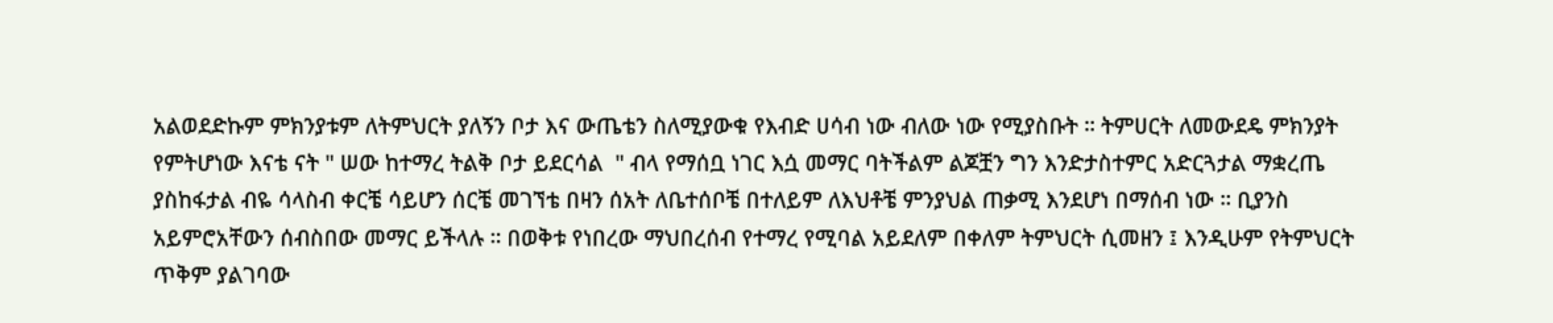አልወደድኩም ምክንያቱም ለትምህርት ያለኝን ቦታ እና ውጤቴን ስለሚያውቁ የእብድ ሀሳብ ነው ብለው ነው የሚያስቡት ። ትምሀርት ለመውደዴ ምክንያት የምትሆነው እናቴ ናት " ሠው ከተማረ ትልቅ ቦታ ይደርሳል  " ብላ የማሰቧ ነገር እሷ መማር ባትችልም ልጆቿን ግን እንድታስተምር አድርጓታል ማቋረጤ ያስከፋታል ብዬ ሳላስብ ቀርቼ ሳይሆን ሰርቼ መገኘቴ በዛን ሰአት ለቤተሰቦቼ በተለይም ለእህቶቼ ምንያህል ጠቃሚ እንደሆነ በማሰብ ነው ። ቢያንስ አይምሮአቸውን ሰብስበው መማር ይችላሉ ። በወቅቱ የነበረው ማህበረሰብ የተማረ የሚባል አይደለም በቀለም ትምህርት ሲመዘን ፤ እንዲሁም የትምህርት ጥቅም ያልገባው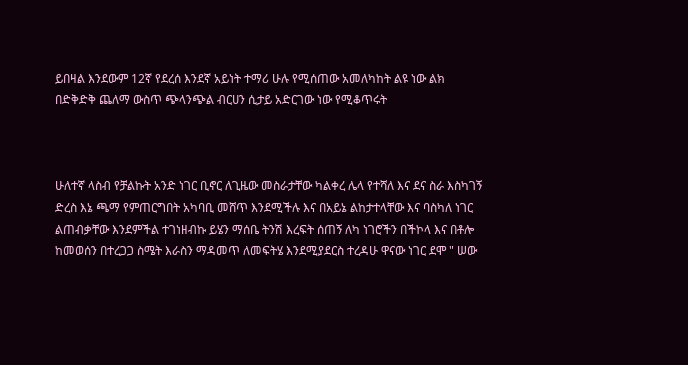ይበዛል እንደውም 12ኛ የደረሰ እንደኛ አይነት ተማሪ ሁሉ የሚሰጠው አመለካከት ልዩ ነው ልክ በድቅድቅ ጨለማ ውስጥ ጭላንጭል ብርሀን ሲታይ አድርገው ነው የሚቆጥሩት



ሁለተኛ ላስብ የቻልኩት አንድ ነገር ቢኖር ለጊዜው መስራታቸው ካልቀረ ሌላ የተሻለ እና ደና ስራ እስካገኝ  ድረስ እኔ ጫማ የምጠርግበት አካባቢ መሸጥ እንደሚችሉ እና በአይኔ ልከታተላቸው እና ባስካለ ነገር ልጠብቃቸው እንደምችል ተገነዘብኩ ይሄን ማሰቤ ትንሽ እረፍት ሰጠኝ ለካ ነገሮችን በችኮላ እና በቶሎ ከመወሰን በተረጋጋ ስሜት እራስን ማዳመጥ ለመፍትሄ እንደሚያደርስ ተረዳሁ ዋናው ነገር ደሞ " ሠው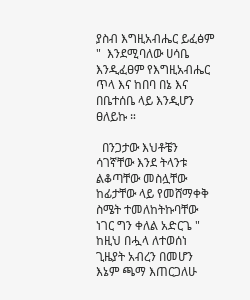ያስብ እግዚአብሔር ይፈፅም "  እንደሚባለው ሀሳቤ እንዲፈፀም የእግዚአብሔር ጥላ እና ከበባ በኔ እና በቤተሰቤ ላይ እንዲሆን ፀለይኩ ።

  በንጋታው እህቶቼን ሳገኛቸው እንደ ትላንቱ ልቆጣቸው መስሏቸው ከፊታቸው ላይ የመሸማቀቅ ስሜት ተመለከትኩባቸው ነገር ግን ቀለል አድርጌ " ከዚህ በሗላ ለተወሰነ ጊዜያት አብረን በመሆን እኔም ጫማ እጠርጋለሁ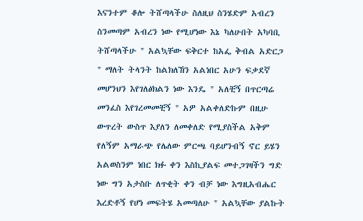እናንተም ቆሎ ትሸጣላችሁ ስለዚህ ስንሄድም አብረን ስንመጣም አብረን ነው የሚሆነው እኔ ካለሁበት አካባቢ ትሸጣላችሁ " አልኳቸው ፍቅርተ ከአፌ ቅብል አድርጋ " ማለት ትላንት ከልክለኸን አልነበር አሁን ፍቃደኛ መሆንህን እየገለፅክልን ነው እንዴ " አለቺኝ በጥርጣሬ መንፈስ እየገረመመቺኝ " አዎ አልቀለድኩም በዚሁ ውጥረት ውስጥ እያለን ለመቀለድ የሚያስችል አቅም የለኝም አማራጭ የሌለው ምርጫ ባይሆንብኝ ኖር ይሄን አልወስንም ነበር ክፉ ቀን እስኪያልፍ መተጋገዛችን ግድ ነው ግን አታስቡ ለጥቂት ቀን ብቻ ነው እግዚአብሔር እረድቶኝ የሆነ መፍትሄ አመጣለሁ " አልኳቸው ያልኩት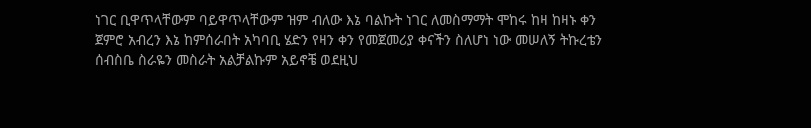ነገር ቢዋጥላቸውም ባይዋጥላቸውም ዝም ብለው እኔ ባልኩት ነገር ለመስማማት ሞከሩ ከዛ ከዛኑ ቀን ጀምሮ አብረን እኔ ከምሰራበት አካባቢ ሄድን የዛን ቀን የመጀመሪያ ቀናችን ስለሆነ ነው መሠለኝ ትኩረቴን ሰብስቤ ስራዬን መስራት አልቻልኩም አይኖቼ ወደዚህ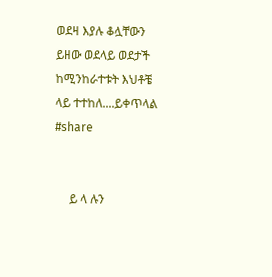ወደዛ እያሉ ቆሏቸውን ይዘው ወደላይ ወደታች ከሚንከራተቱት እህቶቼ ላይ ተተከለ....ይቀጥላል
#share


     ይ ላ ሉን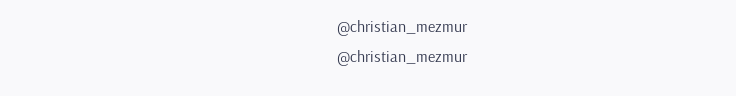@christian_mezmur
@christian_mezmur